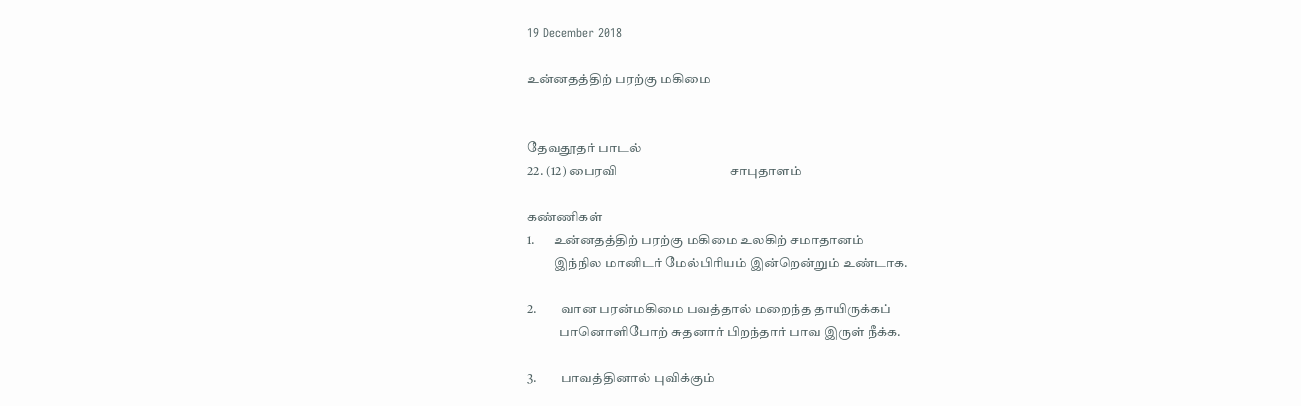19 December 2018

உன்னதத்திற் பரற்கு மகிமை


தேவதூதர் பாடல்
22. (12) பைரவி                                    சாபுதாளம்

கண்ணிகள்
1.       உன்னதத்திற் பரற்கு மகிமை உலகிற் சமாதானம்
          இந்நில மானிடர் மேல்பிரியம் இன்றென்றும் உண்டாக.

2.         வான பரன்மகிமை பவத்தால் மறைந்த தாயிருக்கப்
            பானொளிபோற் சுதனார் பிறந்தார் பாவ இருள் நீக்க.

3.         பாவத்தினால் புவிக்கும்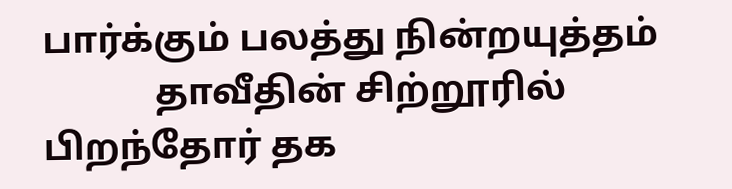பார்க்கும் பலத்து நின்றயுத்தம்
            தாவீதின் சிற்றூரில் பிறந்தோர் தக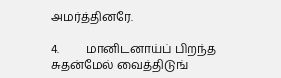அமர்த்தினரே.

4.         மானிடனாய்ப் பிறந்த சுதன்மேல் வைத்திடுங்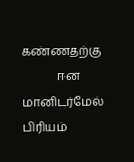கண்ணதற்கு
            ஈன மானிடர்மேல் பிரியம்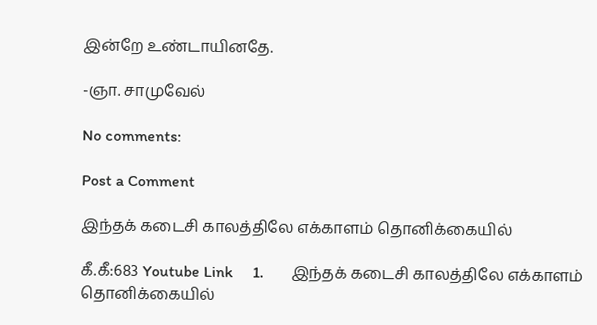இன்றே உண்டாயினதே.

-ஞா. சாமுவேல்

No comments:

Post a Comment

இந்தக் கடைசி காலத்திலே எக்காளம் தொனிக்கையில்

கீ.கீ:683 Youtube Link     1.       இந்தக் கடைசி காலத்திலே எக்காளம் தொனிக்கையில்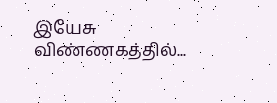இயேசு விண்ணகத்தில்...